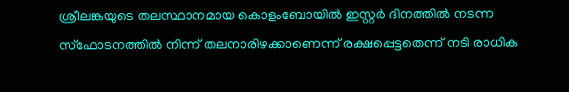ശ്രീലങ്കയുടെ തലസ്ഥാനമായ കൊളംബോയിൽ ഇസ്റ്റർ ദിനത്തിൽ നടന്ന സ്ഫോടനത്തിൽ നിന്ന് തലനാരിഴക്കാണെന്ന് രക്ഷപ്പെട്ടതെന്ന് നടി രാധിക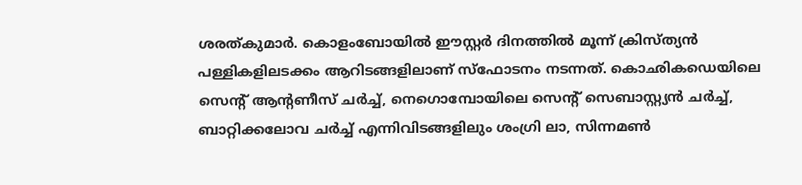ശരത്കുമാർ. കൊളംബോയിൽ ഈസ്റ്റർ ദിനത്തിൽ മൂന്ന് ക്രിസ്ത്യൻ പള്ളികളിലടക്കം ആറിടങ്ങളിലാണ് സ്ഫോടനം നടന്നത്. കൊഛികഡെയിലെ സെന്റ് ആന്റണീസ് ചർച്ച്, നെഗൊമ്പോയിലെ സെന്റ് സെബാസ്റ്റ്യൻ ചർച്ച്, ബാറ്റിക്കലോവ ചർച്ച് എന്നിവിടങ്ങളിലും ശംഗ്രി ലാ, സിന്നമൺ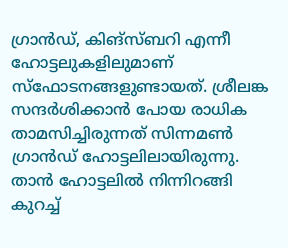ഗ്രാൻഡ്, കിങ്സ്ബറി എന്നീ ഹോട്ടലുകളിലുമാണ് സ്ഫോടനങ്ങളുണ്ടായത്. ശ്രീലങ്ക സന്ദർശിക്കാൻ പോയ രാധിക താമസിച്ചിരുന്നത് സിന്നമൺ ഗ്രാൻഡ് ഹോട്ടലിലായിരുന്നു. താൻ ഹോട്ടലിൽ നിന്നിറങ്ങി കുറച്ച്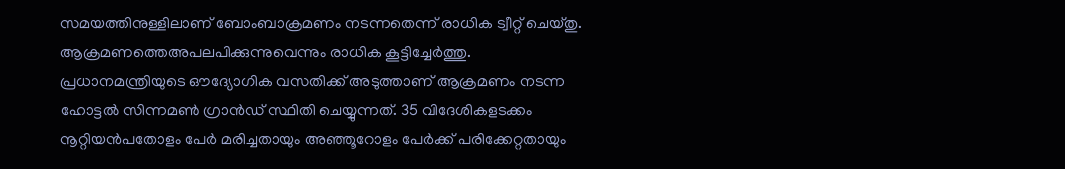സമയത്തിനുള്ളിലാണ് ബോംബാക്രമണം നടന്നതെന്ന് രാധിക ട്വീറ്റ് ചെയ്തു. ആക്രമണത്തെഅപലപിക്കുന്നുവെന്നും രാധിക കൂട്ടിച്ചേർത്തു. പ്രധാനമന്ത്രിയുടെ ഔദ്യോഗിക വസതിക്ക് അടുത്താണ് ആക്രമണം നടന്ന ഹോട്ടൽ സിന്നമൺ ഗ്രാൻഡ് സ്ഥിതി ചെയ്യുന്നത്. 35 വിദേശികളടക്കം നൂറ്റിയൻപതോളം പേർ മരിച്ചതായും അഞ്ഞൂറോളം പേർക്ക് പരിക്കേറ്റതായും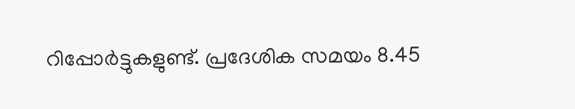റിപ്പോർട്ടുകളുണ്ട്. പ്രദേശിക സമയം 8.45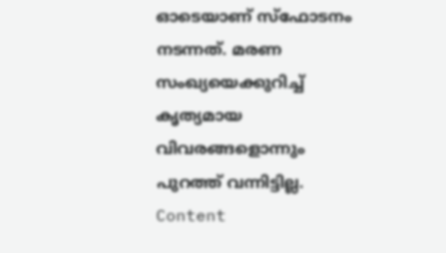ഓടെയാണ് സ്ഫോടനം നടന്നത്. മരണ സംഖ്യയെക്കുറിച്ച് കൃത്യമായ വിവരങ്ങളൊന്നും പുറത്ത് വന്നിട്ടില്ല. Content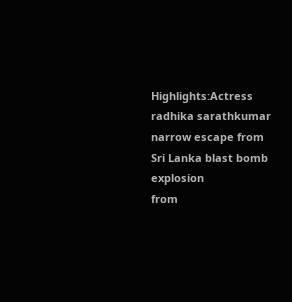Highlights:Actress radhika sarathkumar narrow escape from Sri Lanka blast bomb explosion
from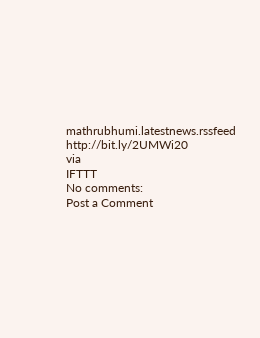mathrubhumi.latestnews.rssfeed http://bit.ly/2UMWi20
via
IFTTT
No comments:
Post a Comment